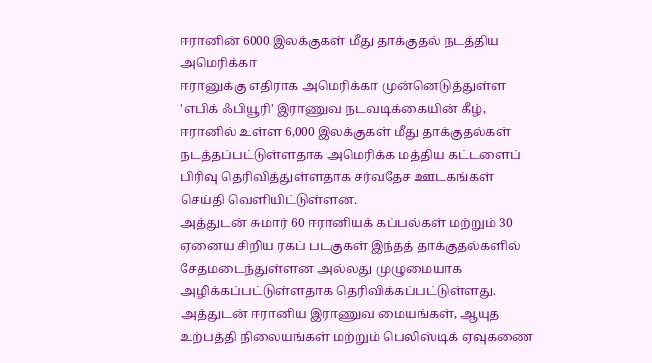ஈரானின் 6000 இலக்குகள் மீது தாக்குதல் நடத்திய அமெரிக்கா
ஈரானுக்கு எதிராக அமெரிக்கா முன்னெடுத்துள்ள 'எபிக் ஃபியூரி' இராணுவ நடவடிக்கையின் கீழ், ஈரானில் உள்ள 6,000 இலக்குகள் மீது தாக்குதல்கள் நடத்தப்பட்டுள்ளதாக அமெரிக்க மத்திய கட்டளைப் பிரிவு தெரிவித்துள்ளதாக சர்வதேச ஊடகங்கள் செய்தி வெளியிட்டுள்ளன.
அத்துடன் சுமார் 60 ஈரானியக் கப்பல்கள் மற்றும் 30 ஏனைய சிறிய ரகப் படகுகள் இந்தத் தாக்குதல்களில் சேதமடைந்துள்ளன அல்லது முழுமையாக அழிக்கப்பட்டுள்ளதாக தெரிவிக்கப்பட்டுள்ளது.
அத்துடன் ஈரானிய இராணுவ மையங்கள், ஆயுத உற்பத்தி நிலையங்கள் மற்றும் பெலிஸ்டிக் ஏவுகணை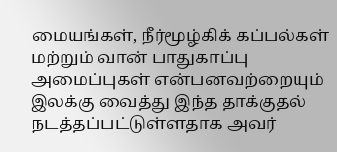மையங்கள், நீர்மூழ்கிக் கப்பல்கள் மற்றும் வான் பாதுகாப்பு அமைப்புகள் என்பனவற்றையும் இலக்கு வைத்து இந்த தாக்குதல் நடத்தப்பட்டுள்ளதாக அவர்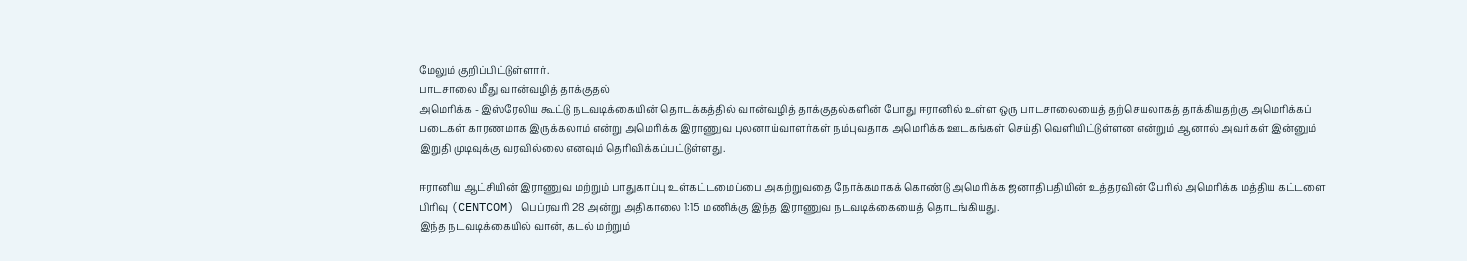மேலும் குறிப்பிட்டுள்ளார்.
பாடசாலை மீது வான்வழித் தாக்குதல்
அமெரிக்க - இஸ்ரேலிய கூட்டு நடவடிக்கையின் தொடக்கத்தில் வான்வழித் தாக்குதல்களின் போது ஈரானில் உள்ள ஒரு பாடசாலையைத் தற்செயலாகத் தாக்கியதற்கு அமெரிக்கப் படைகள் காரணமாக இருக்கலாம் என்று அமெரிக்க இராணுவ புலனாய்வாளர்கள் நம்புவதாக அமெரிக்க ஊடகங்கள் செய்தி வெளியிட்டுள்ளன என்றும் ஆனால் அவர்கள் இன்னும் இறுதி முடிவுக்கு வரவில்லை எனவும் தெரிவிக்கப்பட்டுள்ளது.

ஈரானிய ஆட்சியின் இராணுவ மற்றும் பாதுகாப்பு உள்கட்டமைப்பை அகற்றுவதை நோக்கமாகக் கொண்டு அமெரிக்க ஜனாதிபதியின் உத்தரவின் பேரில் அமெரிக்க மத்திய கட்டளை பிரிவு (CENTCOM) பெப்ரவரி 28 அன்று அதிகாலை 1:15 மணிக்கு இந்த இராணுவ நடவடிக்கையைத் தொடங்கியது.
இந்த நடவடிக்கையில் வான், கடல் மற்றும்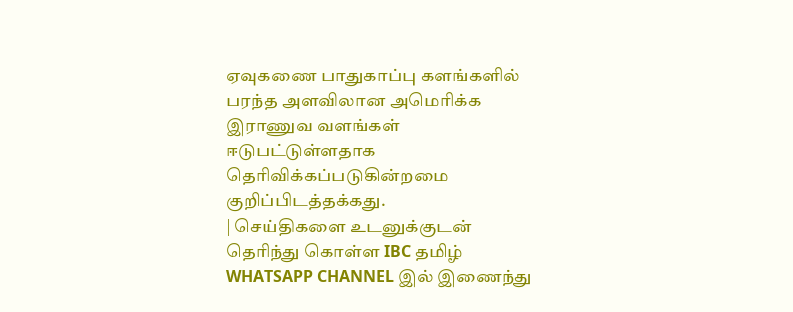ஏவுகணை பாதுகாப்பு களங்களில் பரந்த அளவிலான அமெரிக்க இராணுவ வளங்கள் ஈடுபட்டுள்ளதாக தெரிவிக்கப்படுகின்றமை குறிப்பிடத்தக்கது.
| செய்திகளை உடனுக்குடன் தெரிந்து கொள்ள IBC தமிழ் WHATSAPP CHANNEL இல் இணைந்து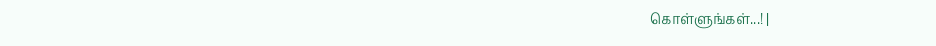கொள்ளுங்கள்...! |